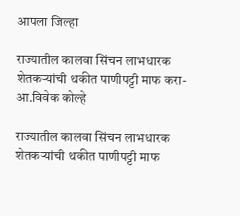आपला जिल्हा

राज्यातील कालवा सिंचन लाभधारक शेतकऱ्यांची थकीत पाणीपट्टी माफ करा- आ.विवेक कोल्हे

राज्यातील कालवा सिंचन लाभधारक शेतकऱ्यांची थकीत पाणीपट्टी माफ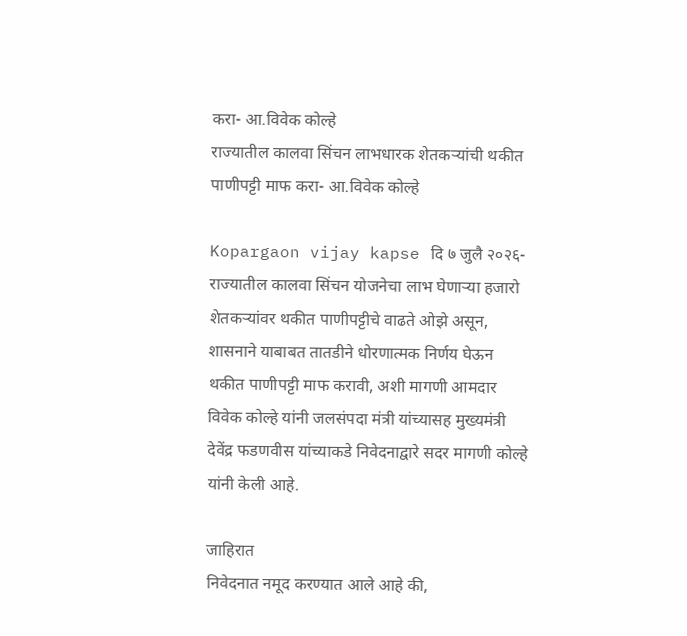करा- आ.विवेक कोल्हे
राज्यातील कालवा सिंचन लाभधारक शेतकऱ्यांची थकीत पाणीपट्टी माफ करा- आ.विवेक कोल्हे

Kopargaon vijay kapse दि ७ जुलै २०२६-राज्यातील कालवा सिंचन योजनेचा लाभ घेणाऱ्या हजारो शेतकऱ्यांवर थकीत पाणीपट्टीचे वाढते ओझे असून, शासनाने याबाबत तातडीने धोरणात्मक निर्णय घेऊन थकीत पाणीपट्टी माफ करावी, अशी मागणी आमदार विवेक कोल्हे यांनी जलसंपदा मंत्री यांच्यासह मुख्यमंत्री देवेंद्र फडणवीस यांच्याकडे निवेदनाद्वारे सदर मागणी कोल्हे यांनी केली आहे.

जाहिरात
निवेदनात नमूद करण्यात आले आहे की,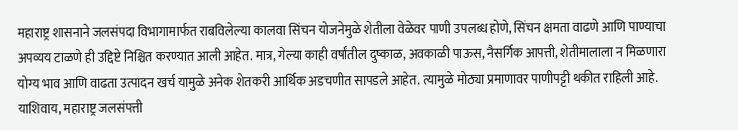महाराष्ट्र शासनाने जलसंपदा विभागामार्फत राबविलेल्या कालवा सिंचन योजनेमुळे शेतीला वेळेवर पाणी उपलब्ध होणे, सिंचन क्षमता वाढणे आणि पाण्याचा अपव्यय टाळणे ही उद्दिष्टे निश्चित करण्यात आली आहेत. मात्र, गेल्या काही वर्षांतील दुष्काळ, अवकाळी पाऊस, नैसर्गिक आपत्ती, शेतीमालाला न मिळणारा योग्य भाव आणि वाढता उत्पादन खर्च यामुळे अनेक शेतकरी आर्थिक अडचणीत सापडले आहेत. त्यामुळे मोठ्या प्रमाणावर पाणीपट्टी थकीत राहिली आहे.
याशिवाय, महाराष्ट्र जलसंपत्ती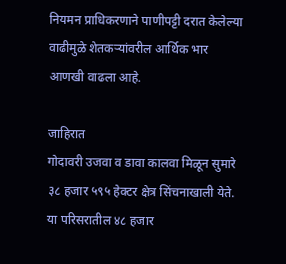नियमन प्राधिकरणाने पाणीपट्टी दरात केलेल्या वाढीमुळे शेतकऱ्यांवरील आर्थिक भार आणखी वाढला आहे.

जाहिरात
गोदावरी उजवा व डावा कालवा मिळून सुमारे ३८ हजार ५९५ हेक्टर क्षेत्र सिंचनाखाली येते. या परिसरातील ४८ हजार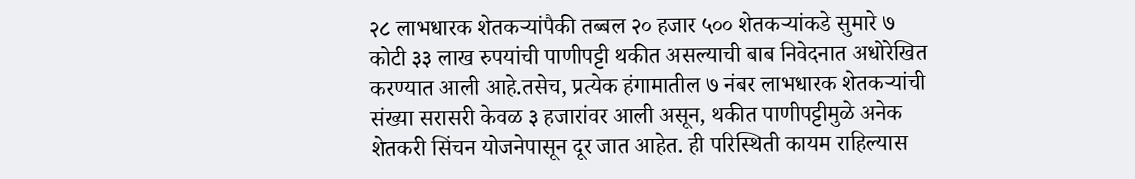२८ लाभधारक शेतकऱ्यांपैकी तब्बल २० हजार ५०० शेतकऱ्यांकडे सुमारे ७ कोटी ३३ लाख रुपयांची पाणीपट्टी थकीत असल्याची बाब निवेदनात अधोरेखित करण्यात आली आहे.तसेच, प्रत्येक हंगामातील ७ नंबर लाभधारक शेतकऱ्यांची संख्या सरासरी केवळ ३ हजारांवर आली असून, थकीत पाणीपट्टीमुळे अनेक शेतकरी सिंचन योजनेपासून दूर जात आहेत. ही परिस्थिती कायम राहिल्यास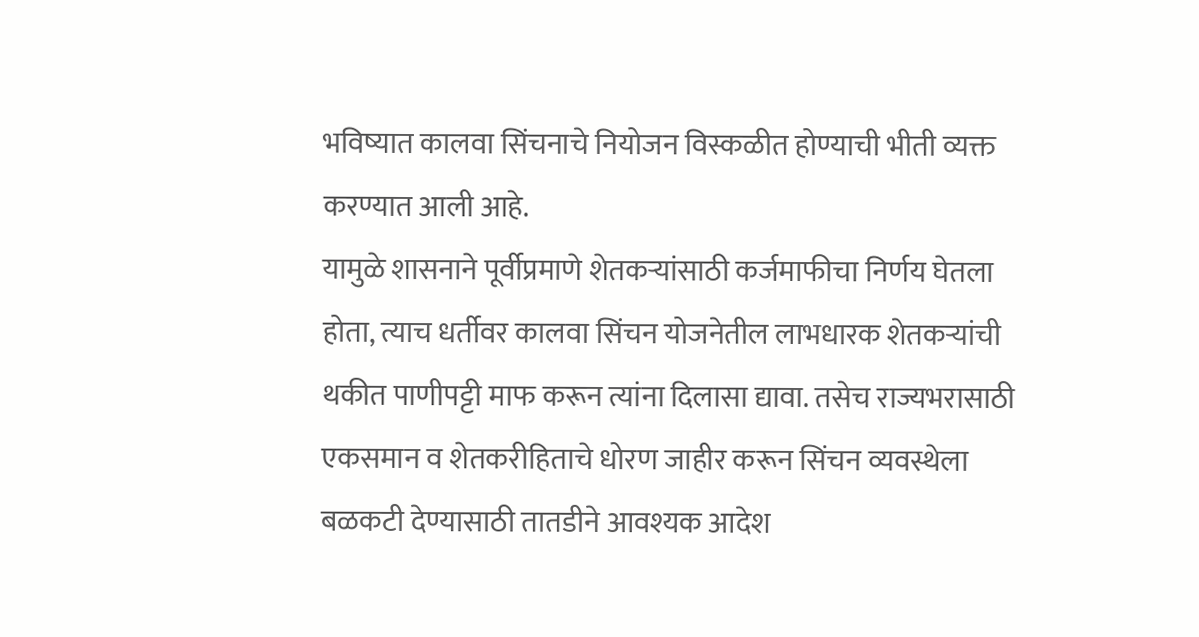भविष्यात कालवा सिंचनाचे नियोजन विस्कळीत होण्याची भीती व्यक्त करण्यात आली आहे.
यामुळे शासनाने पूर्वीप्रमाणे शेतकऱ्यांसाठी कर्जमाफीचा निर्णय घेतला होता, त्याच धर्तीवर कालवा सिंचन योजनेतील लाभधारक शेतकऱ्यांची थकीत पाणीपट्टी माफ करून त्यांना दिलासा द्यावा. तसेच राज्यभरासाठी एकसमान व शेतकरीहिताचे धोरण जाहीर करून सिंचन व्यवस्थेला बळकटी देण्यासाठी तातडीने आवश्यक आदेश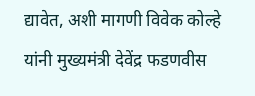द्यावेत, अशी मागणी विवेक कोल्हे यांनी मुख्यमंत्री देवेंद्र फडणवीस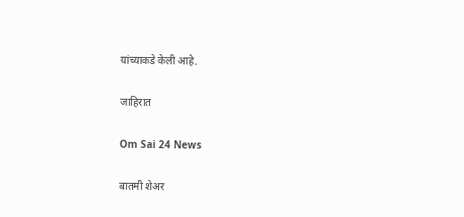यांच्याकडे केली आहे.

जाहिरात

Om Sai 24 News

बातमी शेअर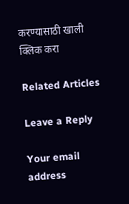करण्यासाठी खाली क्लिक करा

Related Articles

Leave a Reply

Your email address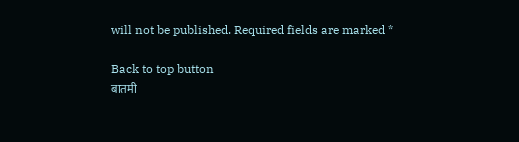will not be published. Required fields are marked *

Back to top button
बातमी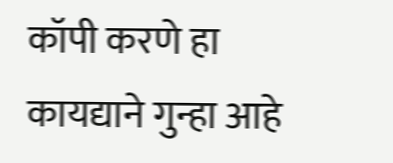कॉपी करणे हा कायद्याने गुन्हा आहे